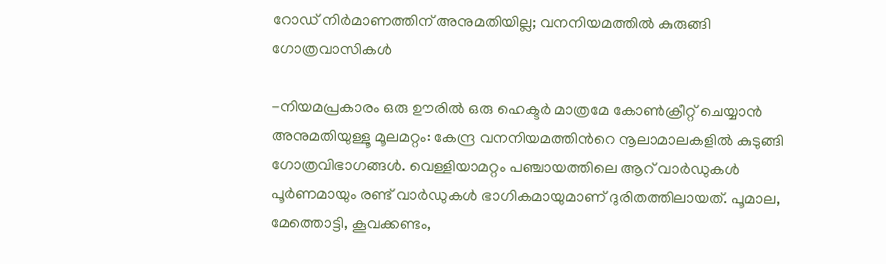റോഡ് നിർമാണത്തിന് അനുമതിയില്ല; വനനിയമത്തിൽ കുരുങ്ങി ഗോത്രവാസികൾ

-നിയമപ്രകാരം ഒരു ഊരിൽ ഒരു ഹെക്ടർ മാത്രമേ കോൺക്രീറ്റ് ചെയ്യാൻ അനുമതിയുള്ളൂ മൂലമറ്റം: കേന്ദ്ര വനനിയമത്തിന്‍റെ നൂലാമാലകളിൽ കുടുങ്ങി ഗോത്രവിഭാഗങ്ങൾ. വെള്ളിയാമറ്റം പഞ്ചായത്തിലെ ആറ് വാർഡുകൾ പൂർണമായും രണ്ട് വാർഡുകൾ ഭാഗികമായുമാണ് ദുരിതത്തിലായത്. പൂമാല, മേത്തൊട്ടി, കൂവക്കണ്ടം,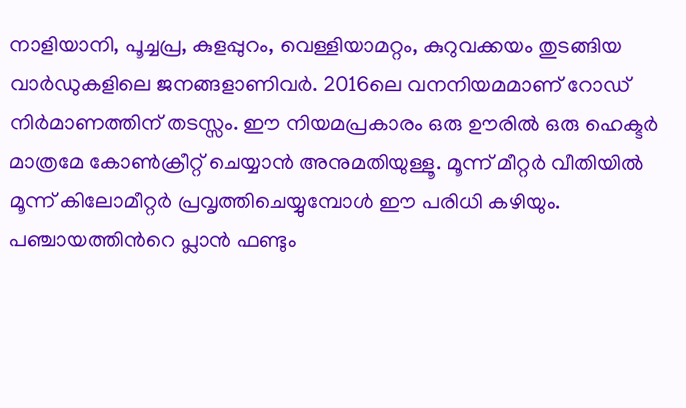നാളിയാനി, പൂച്ചപ്ര, കുളപ്പുറം, വെള്ളിയാമറ്റം, കുറുവക്കയം തുടങ്ങിയ വാർഡുകളിലെ ജനങ്ങളാണിവർ. 2016ലെ വനനിയമമാണ് റോഡ് നിർമാണത്തിന് തടസ്സം. ഈ നിയമപ്രകാരം ഒരു ഊരിൽ ഒരു ഹെക്ടർ മാത്രമേ കോൺക്രീറ്റ് ചെയ്യാൻ അനുമതിയുള്ളൂ. മൂന്ന് മീറ്റർ വീതിയിൽ മൂന്ന് കിലോമീറ്റർ പ്രവൃത്തിചെയ്യുമ്പോൾ ഈ പരിധി കഴിയും. പഞ്ചായത്തിന്‍റെ പ്ലാൻ ഫണ്ടും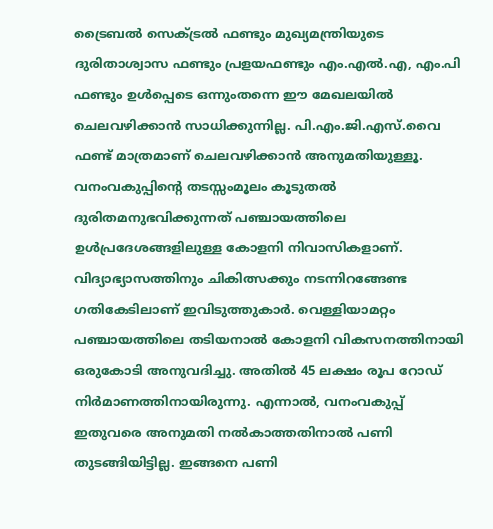ട്രൈബൽ സെക്ട്രൽ ഫണ്ടും മുഖ്യമന്ത്രിയുടെ ദുരിതാശ്വാസ ഫണ്ടും പ്രളയഫണ്ടും എം.എൽ.എ, എം.പി ഫണ്ടും ഉൾപ്പെടെ ഒന്നുംതന്നെ ഈ മേഖലയിൽ ചെലവഴിക്കാൻ സാധിക്കുന്നില്ല. പി.എം.ജി.എസ്.വൈ ഫണ്ട് മാത്രമാണ് ചെലവഴിക്കാൻ അനുമതിയുള്ളൂ. വനംവകുപ്പിന്‍റെ തടസ്സംമൂലം കൂടുതൽ ദുരിതമനുഭവിക്കുന്നത് പഞ്ചായത്തിലെ ഉള്‍പ്രദേശങ്ങളിലുള്ള കോളനി നിവാസികളാണ്. വിദ്യാഭ്യാസത്തിനും ചികിത്സക്കും നടന്നിറങ്ങേണ്ട ഗതികേടിലാണ് ഇവിടുത്തുകാർ. വെള്ളിയാമറ്റം പഞ്ചായത്തിലെ തടിയനാല്‍ കോളനി വികസനത്തിനായി ഒരുകോടി അനുവദിച്ചു. അതില്‍ 45 ലക്ഷം രൂപ റോഡ് നിർമാണത്തിനായിരുന്നു. എന്നാല്‍, വനംവകുപ്പ് ഇതുവരെ അനുമതി നല്‍കാത്തതിനാൽ പണി തുടങ്ങിയിട്ടില്ല. ഇങ്ങനെ പണി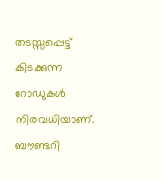തടസ്സപ്പെട്ട് കിടക്കുന്ന റോഡുകള്‍ നിരവധിയാണ്. ബൗണ്ടറി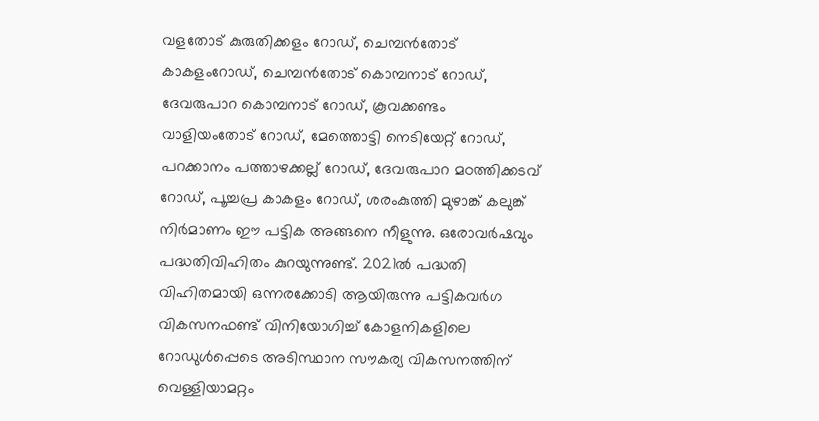വളതോട് കുരുതിക്കളം റോഡ്, ചെമ്പൻതോട് കാകളംറോഡ്, ചെമ്പൻതോട് കൊമ്പനാട് റോഡ്, ദേവരുപാറ കൊമ്പനാട് റോഡ്, കൂവക്കണ്ടം വാളിയംതോട് റോഡ്, മേത്തൊട്ടി നെടിയേറ്റ് റോഡ്, പറക്കാനം പത്താഴക്കല്ല് റോഡ്, ദേവരുപാറ മഠത്തിക്കടവ് റോഡ്, പൂച്ചപ്ര കാകളം റോഡ്, ശരംകുത്തി മുഴാങ്ക്‌ കലുങ്ക് നിർമാണം ഈ പട്ടിക അങ്ങനെ നീളുന്നു. ഒരോവര്‍ഷവും പദ്ധതിവിഹിതം കുറയുന്നുണ്ട്. 2021ല്‍ പദ്ധതി വിഹിതമായി ഒന്നരക്കോടി ആയിരുന്നു പട്ടികവര്‍ഗ വികസനഫണ്ട് വിനിയോഗിച്ച് കോളനികളിലെ റോഡുൾപ്പെടെ അടിസ്ഥാന സൗകര്യ വികസനത്തിന്‌ വെള്ളിയാമറ്റം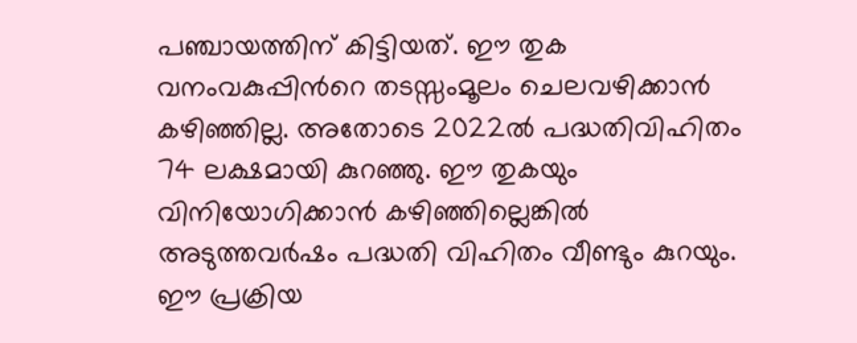പഞ്ചായത്തിന് കിട്ടിയത്. ഈ തുക വനംവകുപ്പിന്‍റെ തടസ്സംമൂലം ചെലവഴിക്കാന്‍ കഴിഞ്ഞില്ല. അതോടെ 2022ല്‍ പദ്ധതിവിഹിതം 74 ലക്ഷമായി കുറഞ്ഞു. ഈ തുകയും വിനിയോഗിക്കാൻ കഴിഞ്ഞില്ലെങ്കിൽ അടുത്തവര്‍ഷം പദ്ധതി വിഹിതം വീണ്ടും കുറയും. ഈ പ്രക്രിയ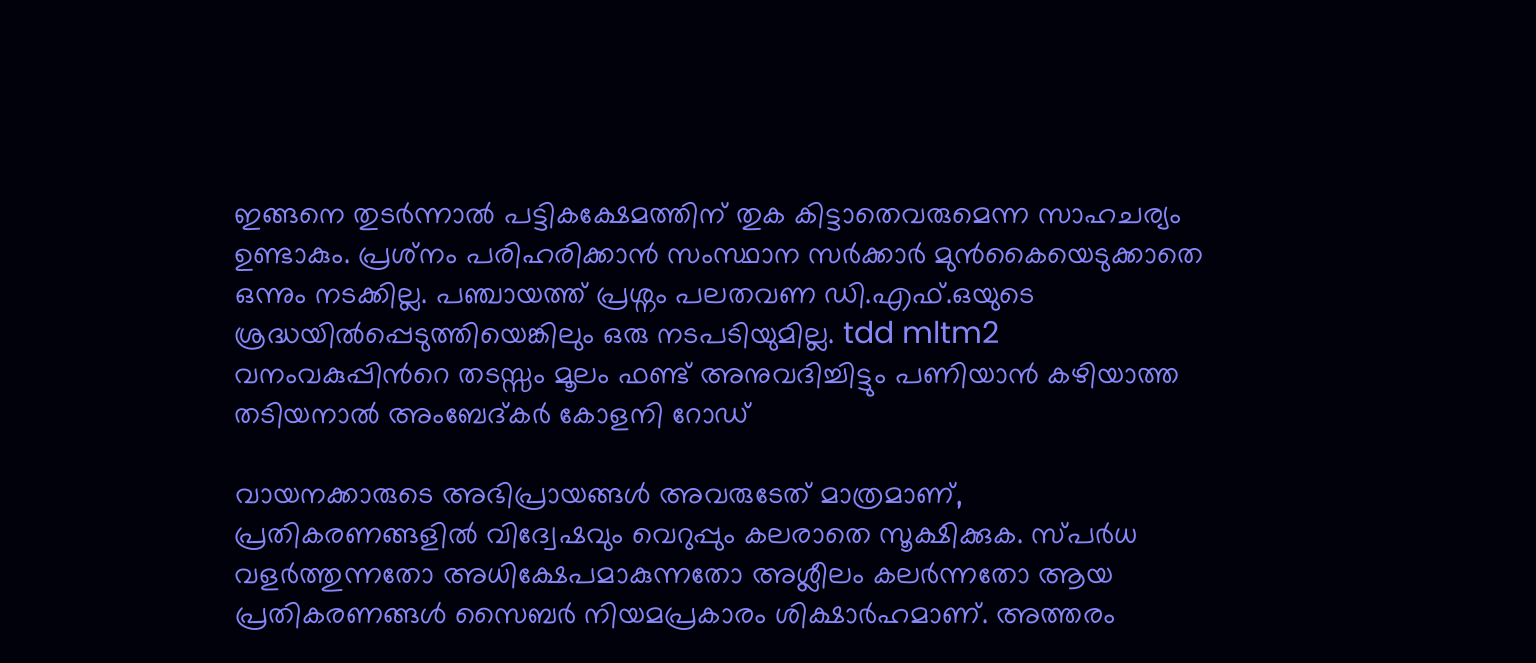ഇങ്ങനെ തുടര്‍ന്നാല്‍ പട്ടികക്ഷേമത്തിന് തുക കിട്ടാതെവരുമെന്ന സാഹചര്യം ഉണ്ടാകും. പ്രശ്‌നം പരിഹരിക്കാന്‍ സംസ്ഥാന സര്‍ക്കാര്‍ മുന്‍കൈയെടുക്കാതെ ഒന്നും നടക്കില്ല. പഞ്ചായത്ത് പ്രശ്നം പലതവണ ഡി.എഫ്.ഒയുടെ ശ്രദ്ധയിൽപ്പെടുത്തിയെങ്കിലും ഒരു നടപടിയുമില്ല. tdd mltm2 വനംവകുപ്പിന്‍റെ തടസ്സം മൂലം ഫണ്ട് അനുവദിച്ചിട്ടും പണിയാൻ കഴിയാത്ത തടിയനാൽ അംബേദ്കർ കോളനി റോഡ്

വായനക്കാരുടെ അഭിപ്രായങ്ങള്‍ അവരുടേത് മാത്രമാണ്, പ്രതികരണങ്ങളിൽ വിദ്വേഷവും വെറുപ്പും കലരാതെ സൂക്ഷിക്കുക. സ്പർധ വളർത്തുന്നതോ അധിക്ഷേപമാകുന്നതോ അശ്ലീലം കലർന്നതോ ആയ പ്രതികരണങ്ങൾ സൈബർ നിയമപ്രകാരം ശിക്ഷാർഹമാണ്. അത്തരം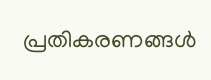പ്രതികരണങ്ങൾ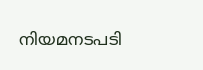നിയമനടപടി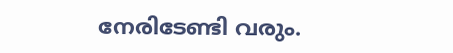നേരിടേണ്ടി വരും.